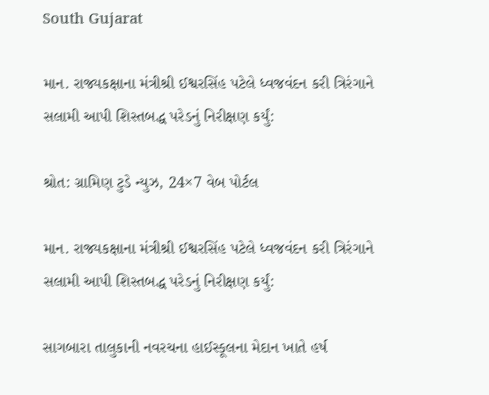South Gujarat

માન. રાજ્યકક્ષાના મંત્રીશ્રી ઈશ્વરસિંહ પટેલે ધ્વજવંદન કરી ત્રિરંગાને સલામી આપી શિસ્તબદ્ધ પરેડનું નિરીક્ષણ કર્યું:

શ્રોત: ગ્રામિણ ટુડે ન્યુઝ, 24×7 વેબ પોર્ટલ

માન. રાજ્યકક્ષાના મંત્રીશ્રી ઈશ્વરસિંહ પટેલે ધ્વજવંદન કરી ત્રિરંગાને સલામી આપી શિસ્તબદ્ધ પરેડનું નિરીક્ષણ કર્યું:

સાગબારા તાલુકાની નવરચના હાઈસ્કૂલના મેદાન ખાતે હર્ષ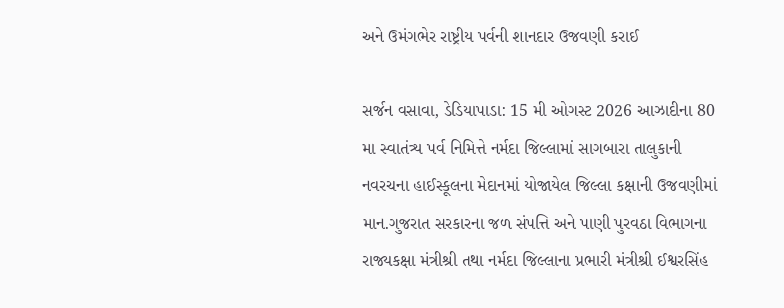અને ઉમંગભેર રાષ્ટ્રીય પર્વની શાનદાર ઉજવણી કરાઈ

સર્જન વસાવા, ડેડિયાપાડા: 15 મી ઓગસ્ટ 2026 આઝાદીના 80 મા સ્વાતંત્ર્ય પર્વ નિમિત્તે નર્મદા જિલ્લામાં સાગબારા તાલુકાની નવરચના હાઈસ્કૂલના મેદાનમાં યોજાયેલ જિલ્લા કક્ષાની ઉજવણીમાં માન.ગુજરાત સરકારના જળ સંપત્તિ અને પાણી પુરવઠા વિભાગના રાજ્યકક્ષા મંત્રીશ્રી તથા નર્મદા જિલ્લાના પ્રભારી મંત્રીશ્રી ઈશ્વરસિંહ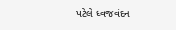પટેલે ધ્વજવંદન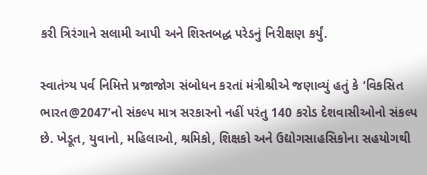કરી ત્રિરંગાને સલામી આપી અને શિસ્તબદ્ધ પરેડનું નિરીક્ષણ કર્યું.

સ્વાતંત્ર્ય પર્વ નિમિત્તે પ્રજાજોગ સંબોધન કરતાં મંત્રીશ્રીએ જણાવ્યું હતું કે ‘વિકસિત ભારત@2047’નો સંકલ્પ માત્ર સરકારનો નહીં પરંતુ 140 કરોડ દેશવાસીઓનો સંકલ્પ છે. ખેડૂત, યુવાનો, મહિલાઓ, શ્રમિકો, શિક્ષકો અને ઉદ્યોગસાહસિકોના સહયોગથી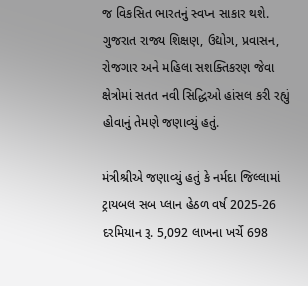જ વિકસિત ભારતનું સ્વપ્ન સાકાર થશે. ગુજરાત રાજ્ય શિક્ષણ, ઉદ્યોગ, પ્રવાસન, રોજગાર અને મહિલા સશક્તિકરણ જેવા ક્ષેત્રોમાં સતત નવી સિદ્ધિઓ હાંસલ કરી રહ્યું હોવાનું તેમણે જણાવ્યું હતું.

મંત્રીશ્રીએ જણાવ્યું હતું કે નર્મદા જિલ્લામાં ટ્રાયબલ સબ પ્લાન હેઠળ વર્ષ 2025-26 દરમિયાન રૂ. 5,092 લાખના ખર્ચે 698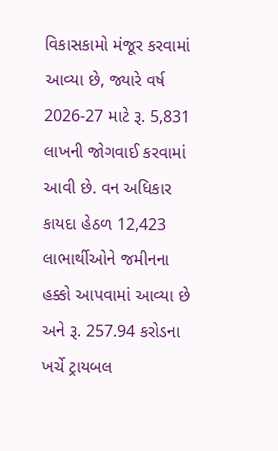વિકાસકામો મંજૂર કરવામાં આવ્યા છે, જ્યારે વર્ષ 2026-27 માટે રૂ. 5,831 લાખની જોગવાઈ કરવામાં આવી છે. વન અધિકાર કાયદા હેઠળ 12,423 લાભાર્થીઓને જમીનના હક્કો આપવામાં આવ્યા છે અને રૂ. 257.94 કરોડના ખર્ચે ટ્રાયબલ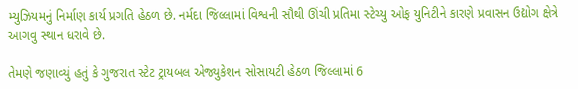મ્યુઝિયમનું નિર્માણ કાર્ય પ્રગતિ હેઠળ છે. નર્મદા જિલ્લામાં વિશ્વની સૌથી ઊંચી પ્રતિમા સ્ટેચ્યુ ઓફ યુનિટીને કારણે પ્રવાસન ઉદ્યોગ ક્ષેત્રે આગવુ સ્થાન ધરાવે છે.

તેમણે જણાવ્યું હતું કે ગુજરાત સ્ટેટ ટ્રાયબલ એજ્યુકેશન સોસાયટી હેઠળ જિલ્લામાં 6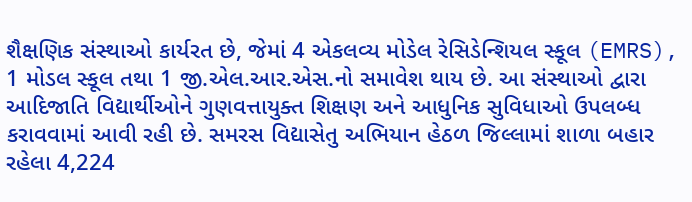શૈક્ષણિક સંસ્થાઓ કાર્યરત છે, જેમાં 4 એકલવ્ય મોડેલ રેસિડેન્શિયલ સ્કૂલ (EMRS), 1 મોડલ સ્કૂલ તથા 1 જી.એલ.આર.એસ.નો સમાવેશ થાય છે. આ સંસ્થાઓ દ્વારા આદિજાતિ વિદ્યાર્થીઓને ગુણવત્તાયુક્ત શિક્ષણ અને આધુનિક સુવિધાઓ ઉપલબ્ધ કરાવવામાં આવી રહી છે. સમરસ વિદ્યાસેતુ અભિયાન હેઠળ જિલ્લામાં શાળા બહાર રહેલા 4,224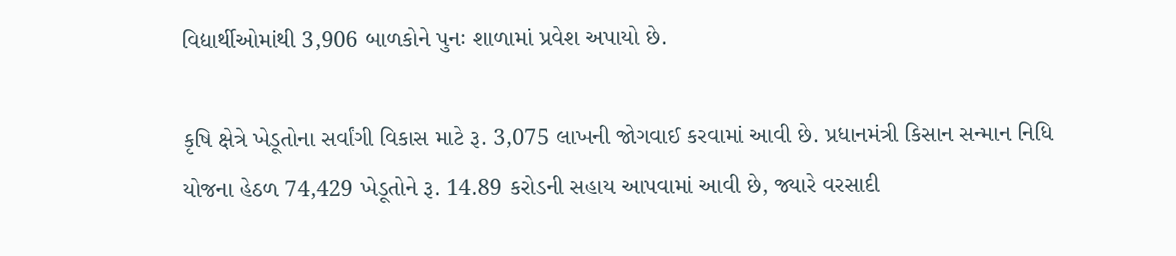વિદ્યાર્થીઓમાંથી 3,906 બાળકોને પુનઃ શાળામાં પ્રવેશ અપાયો છે.

કૃષિ ક્ષેત્રે ખેડૂતોના સર્વાંગી વિકાસ માટે રૂ. 3,075 લાખની જોગવાઈ કરવામાં આવી છે. પ્રધાનમંત્રી કિસાન સન્માન નિધિ યોજના હેઠળ 74,429 ખેડૂતોને રૂ. 14.89 કરોડની સહાય આપવામાં આવી છે, જ્યારે વરસાદી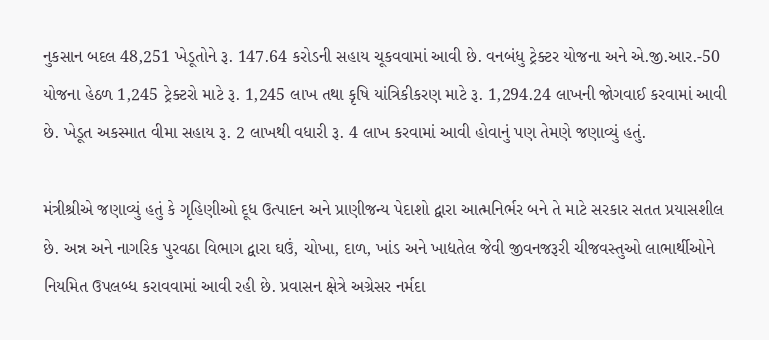નુકસાન બદલ 48,251 ખેડૂતોને રૂ. 147.64 કરોડની સહાય ચૂકવવામાં આવી છે. વનબંધુ ટ્રેક્ટર યોજના અને એ.જી.આર.-50 યોજના હેઠળ 1,245 ટ્રેક્ટરો માટે રૂ. 1,245 લાખ તથા કૃષિ યાંત્રિકીકરણ માટે રૂ. 1,294.24 લાખની જોગવાઈ કરવામાં આવી છે. ખેડૂત અકસ્માત વીમા સહાય રૂ. 2 લાખથી વધારી રૂ. 4 લાખ કરવામાં આવી હોવાનું પણ તેમણે જણાવ્યું હતું.

મંત્રીશ્રીએ જણાવ્યું હતું કે ગૃહિણીઓ દૂધ ઉત્પાદન અને પ્રાણીજન્ય પેદાશો દ્વારા આત્મનિર્ભર બને તે માટે સરકાર સતત પ્રયાસશીલ છે. અન્ન અને નાગરિક પુરવઠા વિભાગ દ્વારા ઘઉં, ચોખા, દાળ, ખાંડ અને ખાદ્યતેલ જેવી જીવનજરૂરી ચીજવસ્તુઓ લાભાર્થીઓને નિયમિત ઉપલબ્ધ કરાવવામાં આવી રહી છે. પ્રવાસન ક્ષેત્રે અગ્રેસર નર્મદા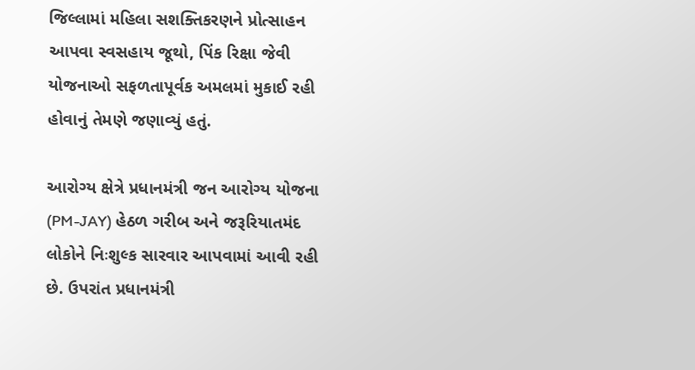જિલ્લામાં મહિલા સશક્તિકરણને પ્રોત્સાહન આપવા સ્વસહાય જૂથો, પિંક રિક્ષા જેવી યોજનાઓ સફળતાપૂર્વક અમલમાં મુકાઈ રહી હોવાનું તેમણે જણાવ્યું હતું.

આરોગ્ય ક્ષેત્રે પ્રધાનમંત્રી જન આરોગ્ય યોજના (PM-JAY) હેઠળ ગરીબ અને જરૂરિયાતમંદ લોકોને નિઃશુલ્ક સારવાર આપવામાં આવી રહી છે. ઉપરાંત પ્રધાનમંત્રી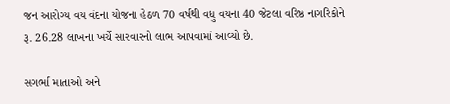જન આરોગ્ય વય વંદના યોજના હેઠળ 70 વર્ષથી વધુ વયના 40 જેટલા વરિષ્ઠ નાગરિકોને રૂ. 26.28 લાખના ખર્ચે સારવારનો લાભ આપવામાં આવ્યો છે.

સગર્ભા માતાઓ અને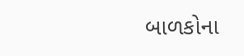બાળકોના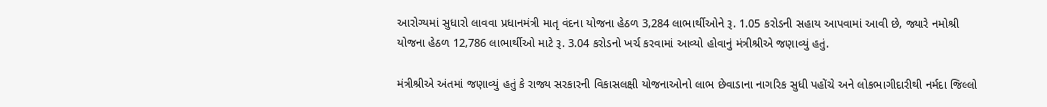આરોગ્યમાં સુધારો લાવવા પ્રધાનમંત્રી માતૃ વંદના યોજના હેઠળ 3,284 લાભાર્થીઓને રૂ. 1.05 કરોડની સહાય આપવામાં આવી છે, જ્યારે નમોશ્રી યોજના હેઠળ 12,786 લાભાર્થીઓ માટે રૂ. 3.04 કરોડનો ખર્ચ કરવામાં આવ્યો હોવાનું મંત્રીશ્રીએ જણાવ્યું હતું.

મંત્રીશ્રીએ અંતમાં જણાવ્યું હતું કે રાજ્ય સરકારની વિકાસલક્ષી યોજનાઓનો લાભ છેવાડાના નાગરિક સુધી પહોંચે અને લોકભાગીદારીથી નર્મદા જિલ્લો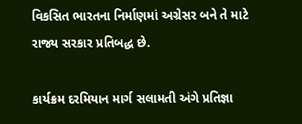વિકસિત ભારતના નિર્માણમાં અગ્રેસર બને તે માટે રાજ્ય સરકાર પ્રતિબદ્ધ છે.

કાર્યક્રમ દરમિયાન માર્ગ સલામતી અંગે પ્રતિજ્ઞા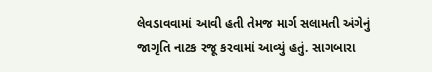લેવડાવવામાં આવી હતી તેમજ માર્ગ સલામતી અંગેનું જાગૃતિ નાટક રજૂ કરવામાં આવ્યું હતું. સાગબારા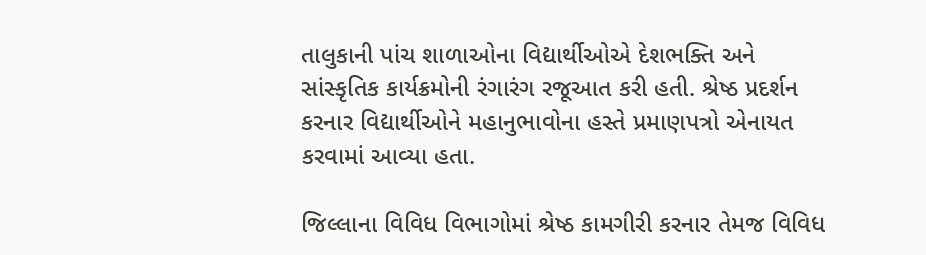તાલુકાની પાંચ શાળાઓના વિદ્યાર્થીઓએ દેશભક્તિ અને સાંસ્કૃતિક કાર્યક્રમોની રંગારંગ રજૂઆત કરી હતી. શ્રેષ્ઠ પ્રદર્શન કરનાર વિદ્યાર્થીઓને મહાનુભાવોના હસ્તે પ્રમાણપત્રો એનાયત કરવામાં આવ્યા હતા.

જિલ્લાના વિવિધ વિભાગોમાં શ્રેષ્ઠ કામગીરી કરનાર તેમજ વિવિધ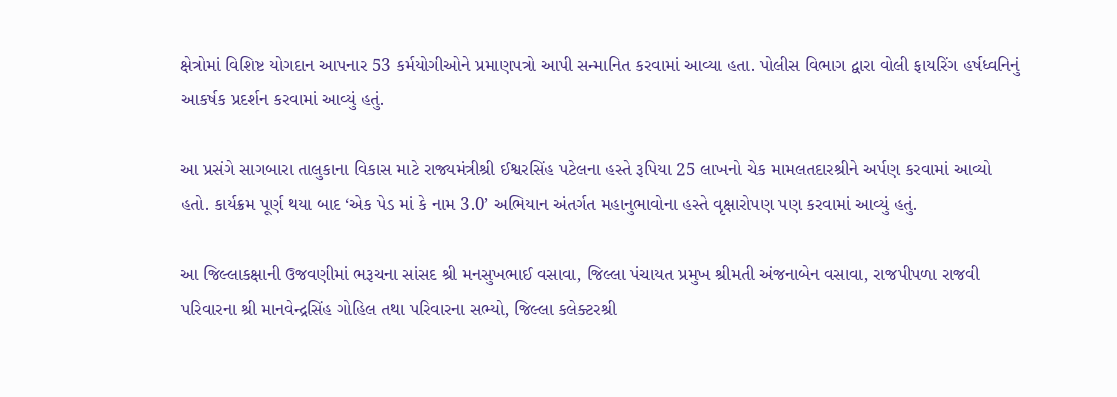ક્ષેત્રોમાં વિશિષ્ટ યોગદાન આપનાર 53 કર્મયોગીઓને પ્રમાણપત્રો આપી સન્માનિત કરવામાં આવ્યા હતા. પોલીસ વિભાગ દ્વારા વોલી ફાયરિંગ હર્ષધ્વનિનું આકર્ષક પ્રદર્શન કરવામાં આવ્યું હતું.

આ પ્રસંગે સાગબારા તાલુકાના વિકાસ માટે રાજ્યમંત્રીશ્રી ઈશ્વરસિંહ પટેલના હસ્તે રૂપિયા 25 લાખનો ચેક મામલતદારશ્રીને અર્પણ કરવામાં આવ્યો હતો. કાર્યક્રમ પૂર્ણ થયા બાદ ‘એક પેડ માં કે નામ 3.0’ અભિયાન અંતર્ગત મહાનુભાવોના હસ્તે વૃક્ષારોપણ પણ કરવામાં આવ્યું હતું.

આ જિલ્લાકક્ષાની ઉજવણીમાં ભરૂચના સાંસદ શ્રી મનસુખભાઈ વસાવા, જિલ્લા પંચાયત પ્રમુખ શ્રીમતી અંજનાબેન વસાવા, રાજપીપળા રાજવી પરિવારના શ્રી માનવેન્દ્રસિંહ ગોહિલ તથા પરિવારના સભ્યો, જિલ્લા કલેક્ટરશ્રી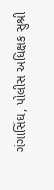ગંગાસિંઘ, પોલીસ અધિક્ષક સુશ્રી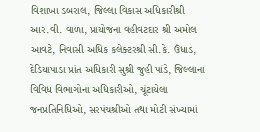વિશાખા ડબરાલ, જિલ્લા વિકાસ અધિકારીશ્રી આર.વી. વાળા, પ્રાયોજના વહીવટદાર શ્રી અમોલ આવટે, નિવાસી અધિક કલેક્ટરશ્રી સી.કે. ઉંધાડ, દેડિયાપાડા પ્રાંત અધિકારી સુશ્રી જુહી પાંડે, જિલ્લાના વિવિધ વિભાગોના અધિકારીઓ, ચૂંટાયેલા જનપ્રતિનિધિઓ, સરપંચશ્રીઓ તથા મોટી સંખ્યામાં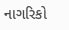નાગરિકો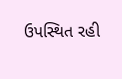ઉપસ્થિત રહી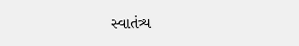સ્વાતંત્ર્ય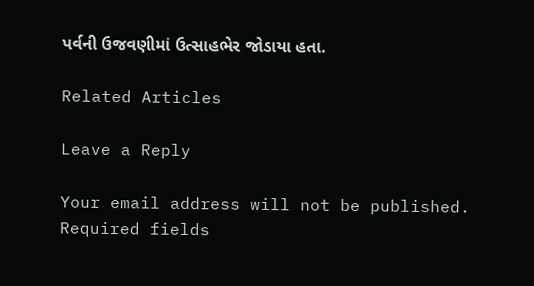પર્વની ઉજવણીમાં ઉત્સાહભેર જોડાયા હતા.

Related Articles

Leave a Reply

Your email address will not be published. Required fields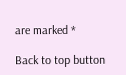are marked *

Back to top button